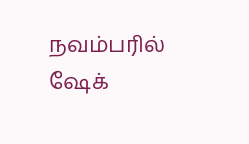நவம்பரில் ஷேக்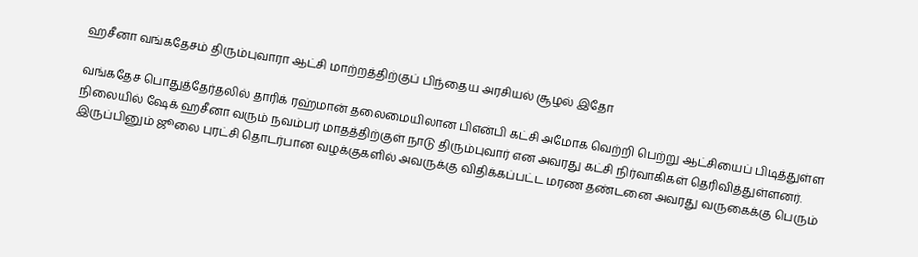ஹசீனா வங்கதேசம் திரும்புவாரா ஆட்சி மாற்றத்திற்குப் பிந்தைய அரசியல் சூழல் இதோ

வங்கதேச பொதுத்தேர்தலில் தாரிக் ரஹ்மான் தலைமையிலான பிஎன்பி கட்சி அமோக வெற்றி பெற்று ஆட்சியைப் பிடித்துள்ள நிலையில் ஷேக் ஹசீனா வரும் நவம்பர் மாதத்திற்குள் நாடு திரும்புவார் என அவரது கட்சி நிர்வாகிகள் தெரிவித்துள்ளனர். இருப்பினும் ஜூலை புரட்சி தொடர்பான வழக்குகளில் அவருக்கு விதிக்கப்பட்ட மரண தண்டனை அவரது வருகைக்கு பெரும்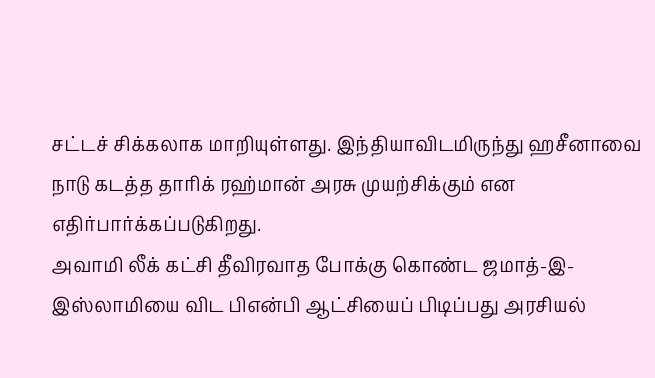சட்டச் சிக்கலாக மாறியுள்ளது. இந்தியாவிடமிருந்து ஹசீனாவை நாடு கடத்த தாரிக் ரஹ்மான் அரசு முயற்சிக்கும் என எதிர்பார்க்கப்படுகிறது.
அவாமி லீக் கட்சி தீவிரவாத போக்கு கொண்ட ஜமாத்-இ-இஸ்லாமியை விட பிஎன்பி ஆட்சியைப் பிடிப்பது அரசியல்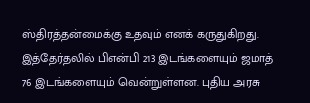ஸ்திரத்தன்மைக்கு உதவும் எனக் கருதுகிறது. இத்தேர்தலில் பிஎன்பி 213 இடங்களையும் ஜமாத் 76 இடங்களையும் வென்றுள்ளன. புதிய அரசு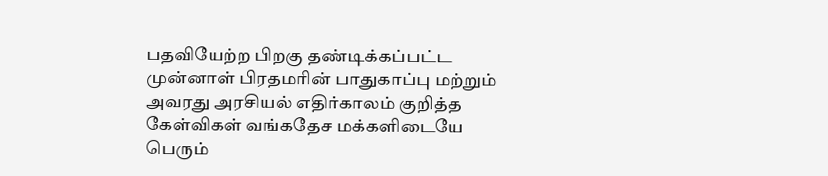பதவியேற்ற பிறகு தண்டிக்கப்பட்ட முன்னாள் பிரதமரின் பாதுகாப்பு மற்றும் அவரது அரசியல் எதிர்காலம் குறித்த கேள்விகள் வங்கதேச மக்களிடையே பெரும்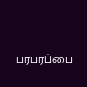பரபரப்பை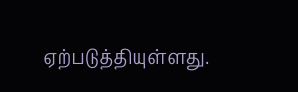ஏற்படுத்தியுள்ளது.